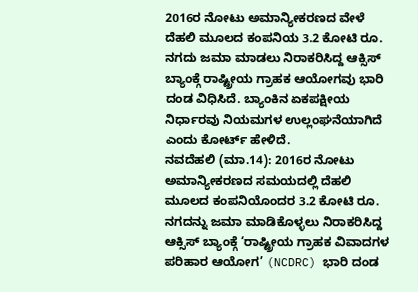2016ರ ನೋಟು ಅಮಾನ್ಯೀಕರಣದ ವೇಳೆ ದೆಹಲಿ ಮೂಲದ ಕಂಪನಿಯ 3.2 ಕೋಟಿ ರೂ. ನಗದು ಜಮಾ ಮಾಡಲು ನಿರಾಕರಿಸಿದ್ದ ಆಕ್ಸಿಸ್ ಬ್ಯಾಂಕ್ಗೆ ರಾಷ್ಟ್ರೀಯ ಗ್ರಾಹಕ ಆಯೋಗವು ಭಾರಿ ದಂಡ ವಿಧಿಸಿದೆ. ಬ್ಯಾಂಕಿನ ಏಕಪಕ್ಷೀಯ ನಿರ್ಧಾರವು ನಿಯಮಗಳ ಉಲ್ಲಂಘನೆಯಾಗಿದೆ ಎಂದು ಕೋರ್ಟ್ ಹೇಳಿದೆ.
ನವದೆಹಲಿ (ಮಾ.14): 2016ರ ನೋಟು ಅಮಾನ್ಯೀಕರಣದ ಸಮಯದಲ್ಲಿ ದೆಹಲಿ ಮೂಲದ ಕಂಪನಿಯೊಂದರ 3.2 ಕೋಟಿ ರೂ. ನಗದನ್ನು ಜಮಾ ಮಾಡಿಕೊಳ್ಳಲು ನಿರಾಕರಿಸಿದ್ದ ಆಕ್ಸಿಸ್ ಬ್ಯಾಂಕ್ಗೆ ‘ರಾಷ್ಟ್ರೀಯ ಗ್ರಾಹಕ ವಿವಾದಗಳ ಪರಿಹಾರ ಆಯೋಗ’ (NCDRC) ಭಾರಿ ದಂಡ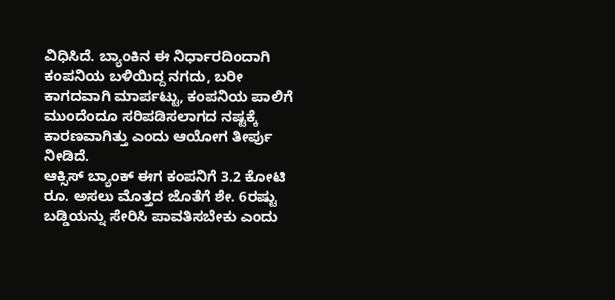ವಿಧಿಸಿದೆ. ಬ್ಯಾಂಕಿನ ಈ ನಿರ್ಧಾರದಿಂದಾಗಿ ಕಂಪನಿಯ ಬಳಿಯಿದ್ದ ನಗದು, ಬರೀ ಕಾಗದವಾಗಿ ಮಾರ್ಪಟ್ಟು, ಕಂಪನಿಯ ಪಾಲಿಗೆ ಮುಂದೆಂದೂ ಸರಿಪಡಿಸಲಾಗದ ನಷ್ಟಕ್ಕೆ ಕಾರಣವಾಗಿತ್ತು ಎಂದು ಆಯೋಗ ತೀರ್ಪು ನೀಡಿದೆ.
ಆಕ್ಸಿಸ್ ಬ್ಯಾಂಕ್ ಈಗ ಕಂಪನಿಗೆ 3.2 ಕೋಟಿ ರೂ. ಅಸಲು ಮೊತ್ತದ ಜೊತೆಗೆ ಶೇ. 6ರಷ್ಟು ಬಡ್ಡಿಯನ್ನು ಸೇರಿಸಿ ಪಾವತಿಸಬೇಕು ಎಂದು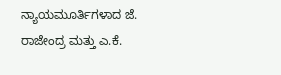ನ್ಯಾಯಮೂರ್ತಿಗಳಾದ ಜೆ. ರಾಜೇಂದ್ರ ಮತ್ತು ಎ.ಕೆ.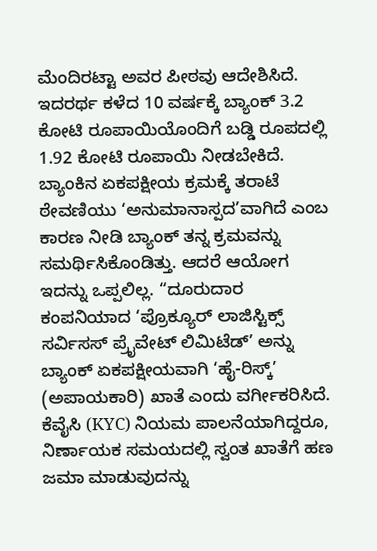ಮೆಂದಿರಟ್ಟಾ ಅವರ ಪೀಠವು ಆದೇಶಿಸಿದೆ. ಇದರರ್ಥ ಕಳೆದ 10 ವರ್ಷಕ್ಕೆ ಬ್ಯಾಂಕ್ 3.2 ಕೋಟಿ ರೂಪಾಯಿಯೊಂದಿಗೆ ಬಡ್ಡಿ ರೂಪದಲ್ಲಿ 1.92 ಕೋಟಿ ರೂಪಾಯಿ ನೀಡಬೇಕಿದೆ.
ಬ್ಯಾಂಕಿನ ಏಕಪಕ್ಷೀಯ ಕ್ರಮಕ್ಕೆ ತರಾಟೆ
ಠೇವಣಿಯು ‘ಅನುಮಾನಾಸ್ಪದ’ವಾಗಿದೆ ಎಂಬ ಕಾರಣ ನೀಡಿ ಬ್ಯಾಂಕ್ ತನ್ನ ಕ್ರಮವನ್ನು ಸಮರ್ಥಿಸಿಕೊಂಡಿತ್ತು. ಆದರೆ ಆಯೋಗ ಇದನ್ನು ಒಪ್ಪಲಿಲ್ಲ. “ದೂರುದಾರ ಕಂಪನಿಯಾದ ‘ಪ್ರೊಕ್ಯೂರ್ ಲಾಜಿಸ್ಟಿಕ್ಸ್ ಸರ್ವಿಸಸ್ ಪ್ರೈವೇಟ್ ಲಿಮಿಟೆಡ್’ ಅನ್ನು ಬ್ಯಾಂಕ್ ಏಕಪಕ್ಷೀಯವಾಗಿ ‘ಹೈ-ರಿಸ್ಕ್’ (ಅಪಾಯಕಾರಿ) ಖಾತೆ ಎಂದು ವರ್ಗೀಕರಿಸಿದೆ. ಕೆವೈಸಿ (KYC) ನಿಯಮ ಪಾಲನೆಯಾಗಿದ್ದರೂ, ನಿರ್ಣಾಯಕ ಸಮಯದಲ್ಲಿ ಸ್ವಂತ ಖಾತೆಗೆ ಹಣ ಜಮಾ ಮಾಡುವುದನ್ನು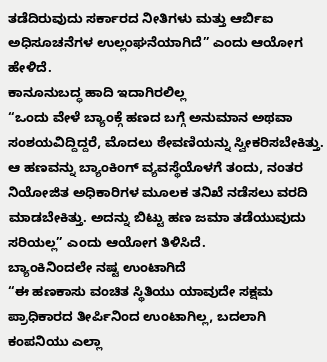ತಡೆದಿರುವುದು ಸರ್ಕಾರದ ನೀತಿಗಳು ಮತ್ತು ಆರ್ಬಿಐ ಅಧಿಸೂಚನೆಗಳ ಉಲ್ಲಂಘನೆಯಾಗಿದೆ” ಎಂದು ಆಯೋಗ ಹೇಳಿದೆ.
ಕಾನೂನುಬದ್ಧ ಹಾದಿ ಇದಾಗಿರಲಿಲ್ಲ
“ಒಂದು ವೇಳೆ ಬ್ಯಾಂಕ್ಗೆ ಹಣದ ಬಗ್ಗೆ ಅನುಮಾನ ಅಥವಾ ಸಂಶಯವಿದ್ದಿದ್ದರೆ, ಮೊದಲು ಠೇವಣಿಯನ್ನು ಸ್ವೀಕರಿಸಬೇಕಿತ್ತು. ಆ ಹಣವನ್ನು ಬ್ಯಾಂಕಿಂಗ್ ವ್ಯವಸ್ಥೆಯೊಳಗೆ ತಂದು, ನಂತರ ನಿಯೋಜಿತ ಅಧಿಕಾರಿಗಳ ಮೂಲಕ ತನಿಖೆ ನಡೆಸಲು ವರದಿ ಮಾಡಬೇಕಿತ್ತು. ಅದನ್ನು ಬಿಟ್ಟು ಹಣ ಜಮಾ ತಡೆಯುವುದು ಸರಿಯಲ್ಲ” ಎಂದು ಆಯೋಗ ತಿಳಿಸಿದೆ.
ಬ್ಯಾಂಕಿನಿಂದಲೇ ನಷ್ಟ ಉಂಟಾಗಿದೆ
“ಈ ಹಣಕಾಸು ವಂಚಿತ ಸ್ಥಿತಿಯು ಯಾವುದೇ ಸಕ್ಷಮ ಪ್ರಾಧಿಕಾರದ ತೀರ್ಪಿನಿಂದ ಉಂಟಾಗಿಲ್ಲ, ಬದಲಾಗಿ ಕಂಪನಿಯು ಎಲ್ಲಾ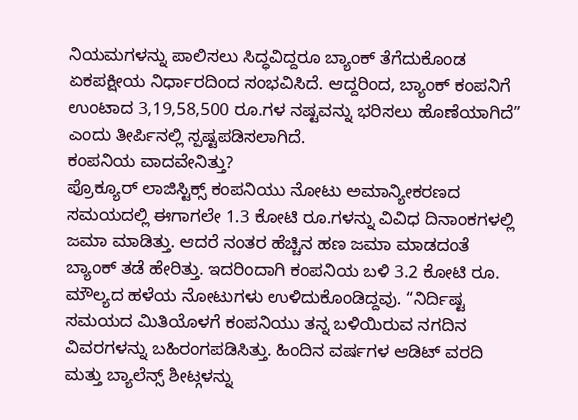ನಿಯಮಗಳನ್ನು ಪಾಲಿಸಲು ಸಿದ್ಧವಿದ್ದರೂ ಬ್ಯಾಂಕ್ ತೆಗೆದುಕೊಂಡ ಏಕಪಕ್ಷೀಯ ನಿರ್ಧಾರದಿಂದ ಸಂಭವಿಸಿದೆ. ಆದ್ದರಿಂದ, ಬ್ಯಾಂಕ್ ಕಂಪನಿಗೆ ಉಂಟಾದ 3,19,58,500 ರೂ.ಗಳ ನಷ್ಟವನ್ನು ಭರಿಸಲು ಹೊಣೆಯಾಗಿದೆ” ಎಂದು ತೀರ್ಪಿನಲ್ಲಿ ಸ್ಪಷ್ಟಪಡಿಸಲಾಗಿದೆ.
ಕಂಪನಿಯ ವಾದವೇನಿತ್ತು?
ಪ್ರೊಕ್ಯೂರ್ ಲಾಜಿಸ್ಟಿಕ್ಸ್ ಕಂಪನಿಯು ನೋಟು ಅಮಾನ್ಯೀಕರಣದ ಸಮಯದಲ್ಲಿ ಈಗಾಗಲೇ 1.3 ಕೋಟಿ ರೂ.ಗಳನ್ನು ವಿವಿಧ ದಿನಾಂಕಗಳಲ್ಲಿ ಜಮಾ ಮಾಡಿತ್ತು. ಆದರೆ ನಂತರ ಹೆಚ್ಚಿನ ಹಣ ಜಮಾ ಮಾಡದಂತೆ ಬ್ಯಾಂಕ್ ತಡೆ ಹೇರಿತ್ತು. ಇದರಿಂದಾಗಿ ಕಂಪನಿಯ ಬಳಿ 3.2 ಕೋಟಿ ರೂ. ಮೌಲ್ಯದ ಹಳೆಯ ನೋಟುಗಳು ಉಳಿದುಕೊಂಡಿದ್ದವು. “ನಿರ್ದಿಷ್ಟ ಸಮಯದ ಮಿತಿಯೊಳಗೆ ಕಂಪನಿಯು ತನ್ನ ಬಳಿಯಿರುವ ನಗದಿನ ವಿವರಗಳನ್ನು ಬಹಿರಂಗಪಡಿಸಿತ್ತು. ಹಿಂದಿನ ವರ್ಷಗಳ ಆಡಿಟ್ ವರದಿ ಮತ್ತು ಬ್ಯಾಲೆನ್ಸ್ ಶೀಟ್ಗಳನ್ನು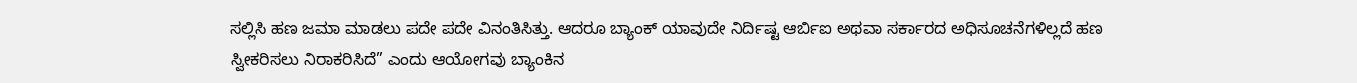ಸಲ್ಲಿಸಿ ಹಣ ಜಮಾ ಮಾಡಲು ಪದೇ ಪದೇ ವಿನಂತಿಸಿತ್ತು. ಆದರೂ ಬ್ಯಾಂಕ್ ಯಾವುದೇ ನಿರ್ದಿಷ್ಟ ಆರ್ಬಿಐ ಅಥವಾ ಸರ್ಕಾರದ ಅಧಿಸೂಚನೆಗಳಿಲ್ಲದೆ ಹಣ ಸ್ವೀಕರಿಸಲು ನಿರಾಕರಿಸಿದೆ” ಎಂದು ಆಯೋಗವು ಬ್ಯಾಂಕಿನ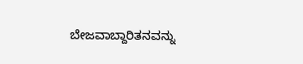ಬೇಜವಾಬ್ದಾರಿತನವನ್ನು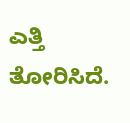ಎತ್ತಿ ತೋರಿಸಿದೆ.